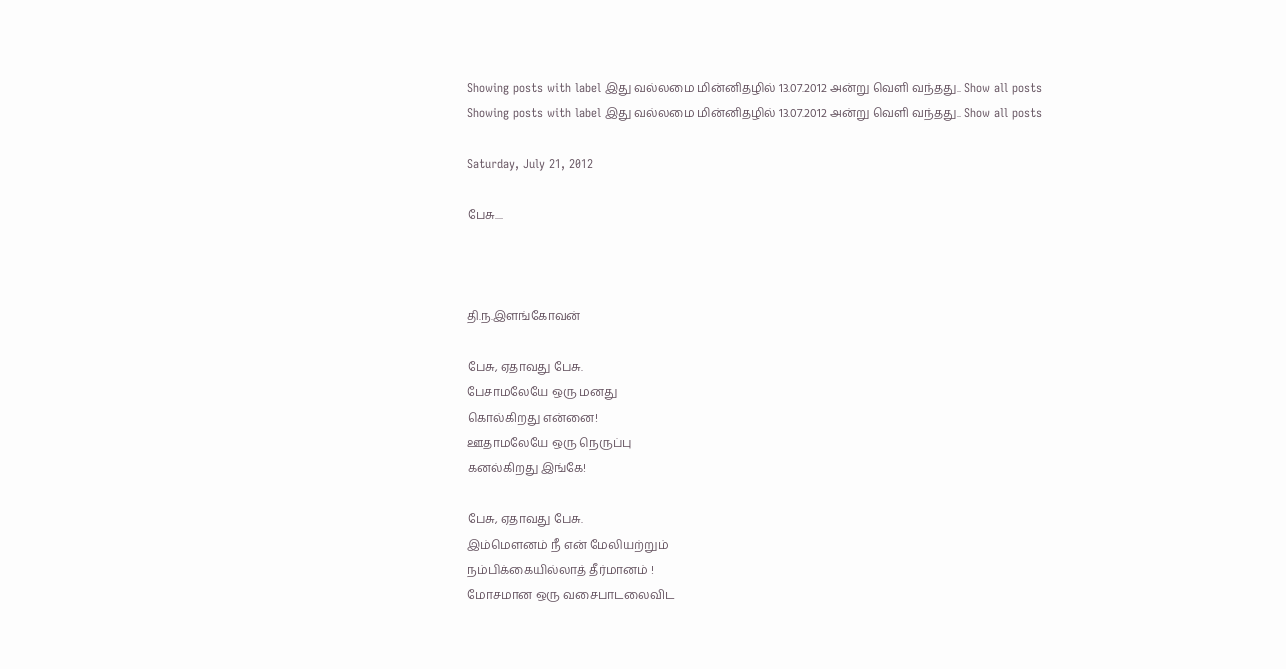Showing posts with label இது வல்லமை மின்னிதழில் 13.07.2012 அன்று வெளி வந்தது.. Show all posts
Showing posts with label இது வல்லமை மின்னிதழில் 13.07.2012 அன்று வெளி வந்தது.. Show all posts

Saturday, July 21, 2012

பேசு....



தி.ந.இளங்கோவன்

பேசு, ஏதாவது பேசு.
பேசாமலேயே ஒரு மனது
கொல்கிறது என்னை!
ஊதாமலேயே ஒரு நெருப்பு
கனல்கிறது இங்கே!

பேசு, ஏதாவது பேசு.
இம்மௌனம் நீ என் மேலியற்றும்
நம்பிக்கையில்லாத் தீர்மானம் !
மோசமான ஒரு வசைபாடலைவிட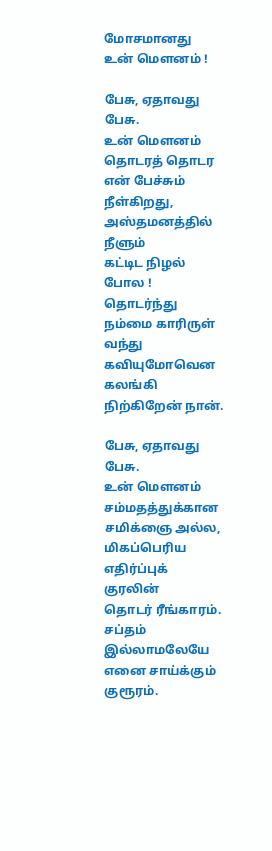மோசமானது உன் மௌனம் !

பேசு, ஏதாவது பேசு.
உன் மௌனம் தொடரத் தொடர
என் பேச்சும் நீள்கிறது,
அஸ்தமனத்தில் நீளும்
கட்டிட நிழல் போல !
தொடர்ந்து நம்மை காரிருள்
வந்து கவியுமோவென
கலங்கி நிற்கிறேன் நான்.

பேசு, ஏதாவது பேசு.
உன் மௌனம்
சம்மதத்துக்கான சமிக்ஞை அல்ல,
மிகப்பெரிய எதிர்ப்புக் குரலின்
தொடர் ரீங்காரம்.
சப்தம் இல்லாமலேயே
எனை சாய்க்கும் குரூரம்.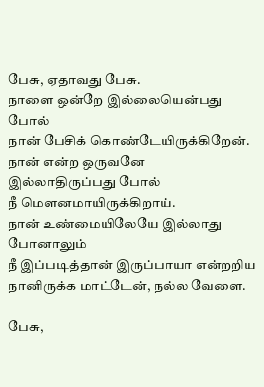பேசு, ஏதாவது பேசு.
நாளை ஒன்றே இல்லையென்பது போல்
நான் பேசிக் கொண்டேயிருக்கிறேன்.
நான் என்ற ஒருவனே
இல்லாதிருப்பது போல்
நீ மௌனமாயிருக்கிறாய்.
நான் உண்மையிலேயே இல்லாது போனாலும்
நீ இப்படித்தான் இருப்பாயா என்றறிய
நானிருக்க மாட்டேன், நல்ல வேளை.

பேசு,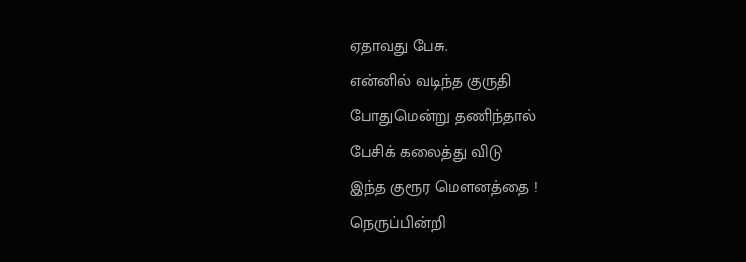ஏதாவது பேசு.
என்னில் வடிந்த குருதி
போதுமென்று தணிந்தால்
பேசிக் கலைத்து விடு
இந்த குரூர மௌனத்தை !
நெருப்பின்றி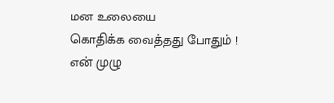மன உலையை
கொதிக்க வைத்தது போதும் !
என் முழு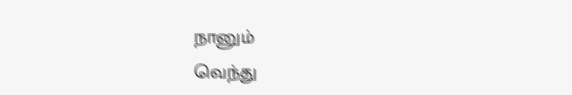நானும்
வெந்து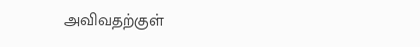அவிவதற்குள்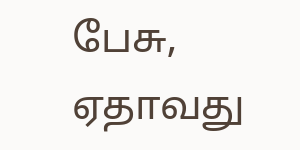பேசு, ஏதாவது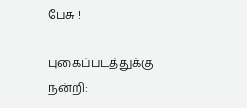பேசு !

புகைப்படத்துக்கு நன்றி: